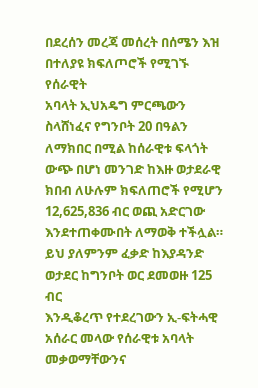በደረሰን መረጃ መሰረት በሰሜን እዝ በተለያዩ ክፍለጦሮች የሚገኙ የሰራዊት
አባላት ኢህአዴግ ምርጫውን ስላሸነፈና የግንቦት 20 በዓልን ለማክበር በሚል ከሰራዊቱ ፍላጎት ውጭ በሆነ መንገድ ከእዙ ወታደራዊ
ክበብ ለሁሉም ክፍለጠሮች የሚሆን 12,625,836 ብር ወጪ አድርገው እንደተጠቀሙበት ለማወቅ ተችሏል።
ይህ ያለምንም ፈቃድ ከእያዳንድ ወታደር ከግንቦት ወር ደመወዙ 125 ብር
እንዲቆረጥ የተደረገውን ኢ-ፍትሓዊ አሰራር መላው የሰራዊቱ አባላት
መቃወማቸውንና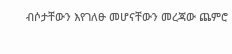ብሶታቸውን እየገለፁ መሆናቸውን መረጃው ጨምሮ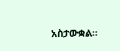አስታውቋል።